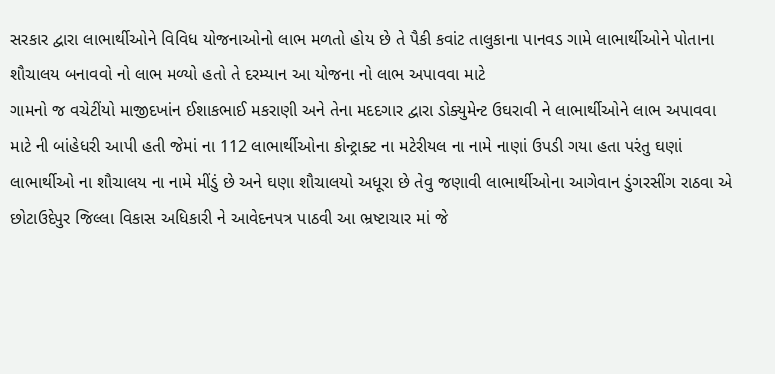સરકાર દ્વારા લાભાર્થીઓને વિવિધ યોજનાઓનો લાભ મળતો હોય છે તે પૈકી કવાંટ તાલુકાના પાનવડ ગામે લાભાર્થીઓને પોતાના શૌચાલય બનાવવો નો લાભ મળ્યો હતો તે દરમ્યાન આ યોજના નો લાભ અપાવવા માટે
ગામનો જ વચેટીંયો માજીદખાંન ઈશાકભાઈ મકરાણી અને તેના મદદગાર દ્વારા ડોક્યુમેન્ટ ઉઘરાવી ને લાભાર્થીઓને લાભ અપાવવા માટે ની બાંહેધરી આપી હતી જેમાં ના 112 લાભાર્થીઓના કોન્ટ્રાક્ટ ના મટેરીયલ ના નામે નાણાં ઉપડી ગયા હતા પરંતુ ઘણાં લાભાર્થીઓ ના શૌચાલય ના નામે મીંડું છે અને ઘણા શૌચાલયો અધૂરા છે તેવુ જણાવી લાભાર્થીઓના આગેવાન ડુંગરસીંગ રાઠવા એ છોટાઉદેપુર જિલ્લા વિકાસ અધિકારી ને આવેદનપત્ર પાઠવી આ ભ્રષ્ટાચાર માં જે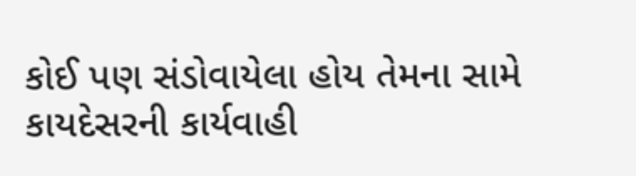કોઈ પણ સંડોવાયેલા હોય તેમના સામે કાયદેસરની કાર્યવાહી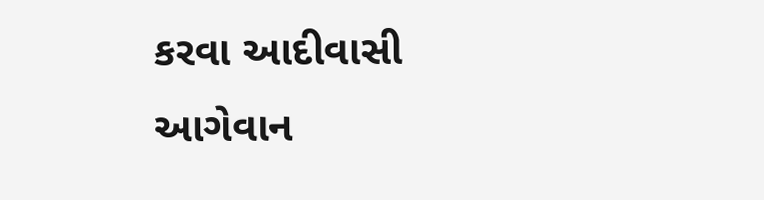કરવા આદીવાસી આગેવાન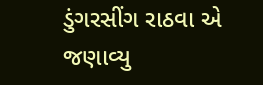ડુંગરસીંગ રાઠવા એ જણાવ્યુ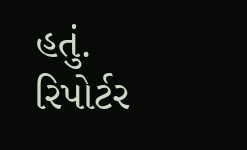હતું.
રિપોર્ટર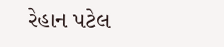રેહાન પટેલ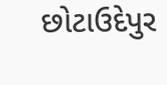છોટાઉદેપુર